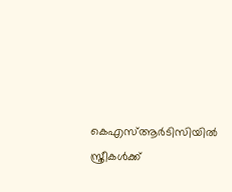കെഎസ്ആര്‍ടിസിയില്‍ സ്ത്രീകള്‍ക്ക്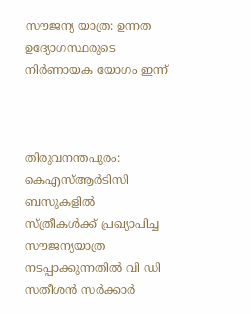സൗജന്യ യാത്ര: ഉന്നത ഉദ്യോഗസ്ഥരുടെ നിര്‍ണായക യോഗം ഇന്ന്



തിരുവനന്തപുരം: കെഎസ്ആര്‍ടിസി ബസുകളില്‍ സ്ത്രീകള്‍ക്ക് പ്രഖ്യാപിച്ച സൗജന്യയാത്ര നടപ്പാക്കുന്നതില്‍ വി ഡി സതീശന്‍ സര്‍ക്കാര്‍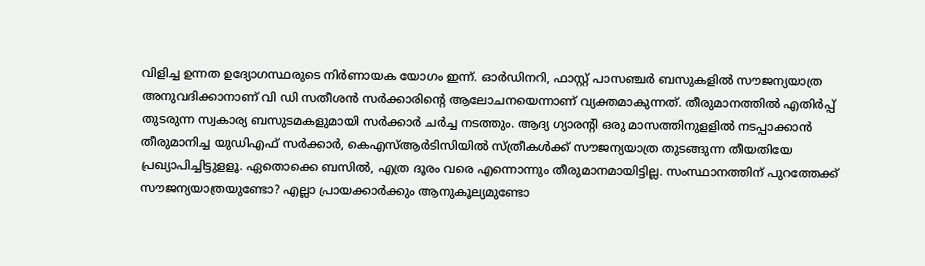വിളിച്ച ഉന്നത ഉദ്യോഗസ്ഥരുടെ നിര്‍ണായക യോഗം ഇന്ന്. ഓര്‍ഡിനറി, ഫാസ്റ്റ് പാസഞ്ചര്‍ ബസുകളില്‍ സൗജന്യയാത്ര അനുവദിക്കാനാണ് വി ഡി സതീശന്‍ സര്‍ക്കാരിന്റെ ആലോചനയെന്നാണ് വ്യക്തമാകുന്നത്. തീരുമാനത്തില്‍ എതിര്‍പ്പ് തുടരുന്ന സ്വകാര്യ ബസുടമകളുമായി സര്‍ക്കാര്‍ ചര്‍ച്ച നടത്തും. ആദ്യ ഗ്യാരന്റി ഒരു മാസത്തിനുളളില്‍ നടപ്പാക്കാന്‍ തീരുമാനിച്ച യുഡിഎഫ് സര്‍ക്കാര്‍, കെഎസ്ആര്‍ടിസിയില്‍ സ്ത്രീകള്‍ക്ക് സൗജന്യയാത്ര തുടങ്ങുന്ന തീയതിയേ പ്രഖ്യാപിച്ചിട്ടുളളൂ. ഏതൊക്കെ ബസില്‍, എത്ര ദൂരം വരെ എന്നൊന്നും തീരുമാനമായിട്ടില്ല. സംസ്ഥാനത്തിന് പുറത്തേക്ക് സൗജന്യയാത്രയുണ്ടോ? എല്ലാ പ്രായക്കാര്‍ക്കും ആനുകൂല്യമുണ്ടോ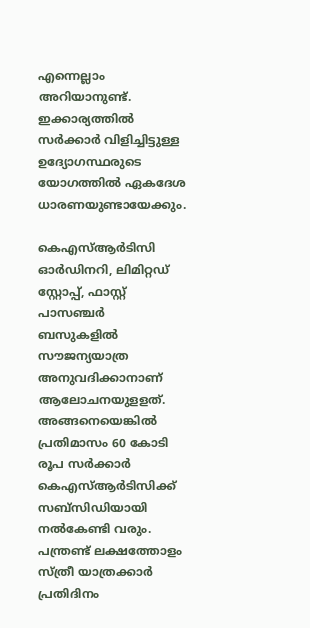എന്നെല്ലാം അറിയാനുണ്ട്. ഇക്കാര്യത്തില്‍ സര്‍ക്കാര്‍ വിളിച്ചിട്ടുള്ള ഉദ്യോഗസ്ഥരുടെ യോഗത്തില്‍ ഏകദേശ ധാരണയുണ്ടായേക്കും.

കെഎസ്ആര്‍ടിസി ഓര്‍ഡിനറി, ലിമിറ്റഡ് സ്റ്റോപ്പ്, ഫാസ്റ്റ് പാസഞ്ചര്‍ ബസുകളില്‍ സൗജന്യയാത്ര അനുവദിക്കാനാണ് ആലോചനയുളളത്. അങ്ങനെയെങ്കില്‍ പ്രതിമാസം 60 കോടി രൂപ സര്‍ക്കാര്‍ കെഎസ്ആര്‍ടിസിക്ക് സബ്‌സിഡിയായി നല്‍കേണ്ടി വരും. പന്ത്രണ്ട് ലക്ഷത്തോളം സ്ത്രീ യാത്രക്കാര്‍ പ്രതിദിനം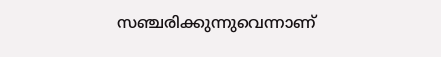സഞ്ചരിക്കുന്നുവെന്നാണ്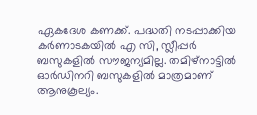ഏകദേശ കണക്ക്. പദ്ധതി നടപ്പാക്കിയ കര്‍ണാടകയില്‍ എ സി, സ്ലീപ്പര്‍ ബസുകളില്‍ സൗജന്യമില്ല. തമിഴ്‌നാട്ടില്‍ ഓര്‍ഡിനറി ബസുകളില്‍ മാത്രമാണ് ആനുകൂല്യം.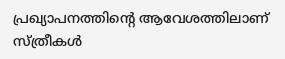പ്രഖ്യാപനത്തിന്റെ ആവേശത്തിലാണ് സ്ത്രീകള്‍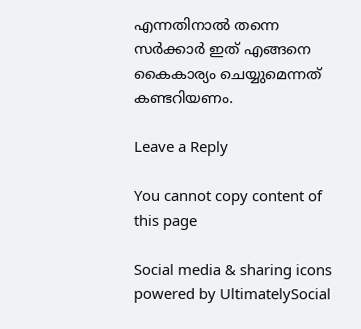എന്നതിനാല്‍ തന്നെ സര്‍ക്കാര്‍ ഇത് എങ്ങനെ കൈകാര്യം ചെയ്യുമെന്നത് കണ്ടറിയണം.

Leave a Reply

You cannot copy content of this page

Social media & sharing icons powered by UltimatelySocial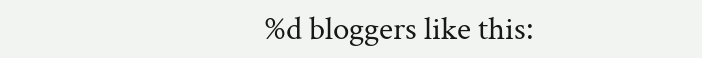%d bloggers like this: